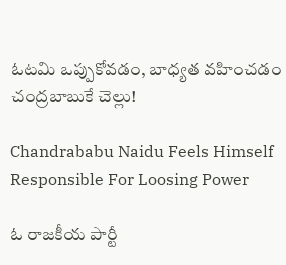ఓటమి ఒప్పుకోవడం, బాధ్యత వహించడం చంద్రబాబుకే చెల్లు!

Chandrababu Naidu Feels Himself Responsible For Loosing Power

ఓ రాజకీయ పార్టీ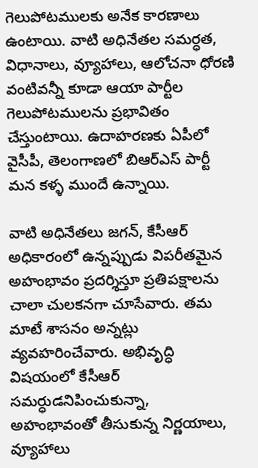గెలుపోటములకు అనేక కారణాలు ఉంటాయి. వాటి అధినేతల సమర్ధత, విధానాలు, వ్యూహాలు, ఆలోచనా ధోరణి వంటివన్నీ కూడా ఆయా పార్టీల గెలుపోటములను ప్రభావితం చేస్తుంటాయి. ఉదాహరణకు ఏపీలో వైసీపీ, తెలంగాణలో బిఆర్ఎస్ పార్టీ మన కళ్ళ ముందే ఉన్నాయి.

వాటి అధినేతలు జగన్‌, కేసీఆర్‌ అధికారంలో ఉన్నప్పుడు విపరీతమైన అహంభావం ప్రదర్శిస్తూ ప్రతిపక్షాలను చాలా చులకనగా చూసేవారు. తమ మాటే శాసనం అన్నట్లు వ్యవహరించేవారు. అభివృద్ధి విషయంలో కేసీఆర్‌ సమర్ధుడనిపించుకున్నా, అహంభావంతో తీసుకున్న నిర్ణయాలు, వ్యూహాలు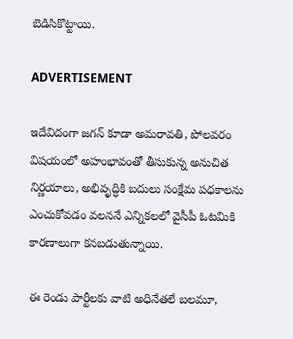బెడిసికొట్టాయి.

ADVERTISEMENT

ఇదేవిదంగా జగన్‌ కూడా అమరావతి, పోలవరం విషయంలో అహంభావంతో తీసుకున్న అనుచిత నిర్ణయాలు, అభివృద్ధికి బదులు సంక్షేమ పధకాలను ఎంచుకోవడం వలననే ఎన్నికలలో వైసీపీ ఓటమికి కారణాలుగా కనబడుతున్నాయి.

ఈ రెండు పార్టీలకు వాటి అధినేతలే బలమూ,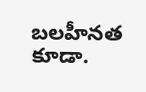బలహీనత కూడా.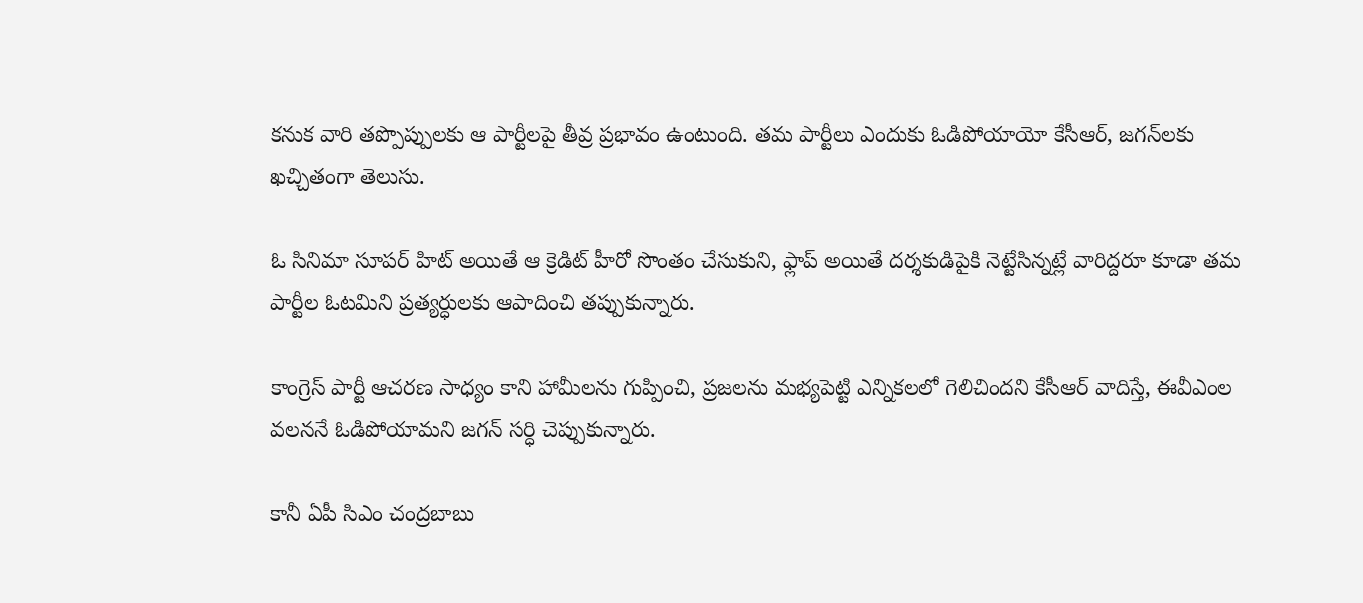కనుక వారి తప్పొప్పులకు ఆ పార్టీలపై తీవ్ర ప్రభావం ఉంటుంది. తమ పార్టీలు ఎందుకు ఓడిపోయాయో కేసీఆర్‌, జగన్‌లకు ఖచ్చితంగా తెలుసు.

ఓ సినిమా సూపర్ హిట్ అయితే ఆ క్రెడిట్ హీరో సొంతం చేసుకుని, ఫ్లాప్ అయితే దర్శకుడిపైకి నెట్టేసిన్నట్లే వారిద్దరూ కూడా తమ పార్టీల ఓటమిని ప్రత్యర్ధులకు ఆపాదించి తప్పుకున్నారు.

కాంగ్రెస్ పార్టీ ఆచరణ సాధ్యం కాని హామీలను గుప్పించి, ప్రజలను మభ్యపెట్టి ఎన్నికలలో గెలిచిందని కేసీఆర్ వాదిస్తే, ఈవీఎంల వలననే ఓడిపోయామని జగన్‌ సర్ధి చెప్పుకున్నారు.

కానీ ఏపీ సిఎం చంద్రబాబు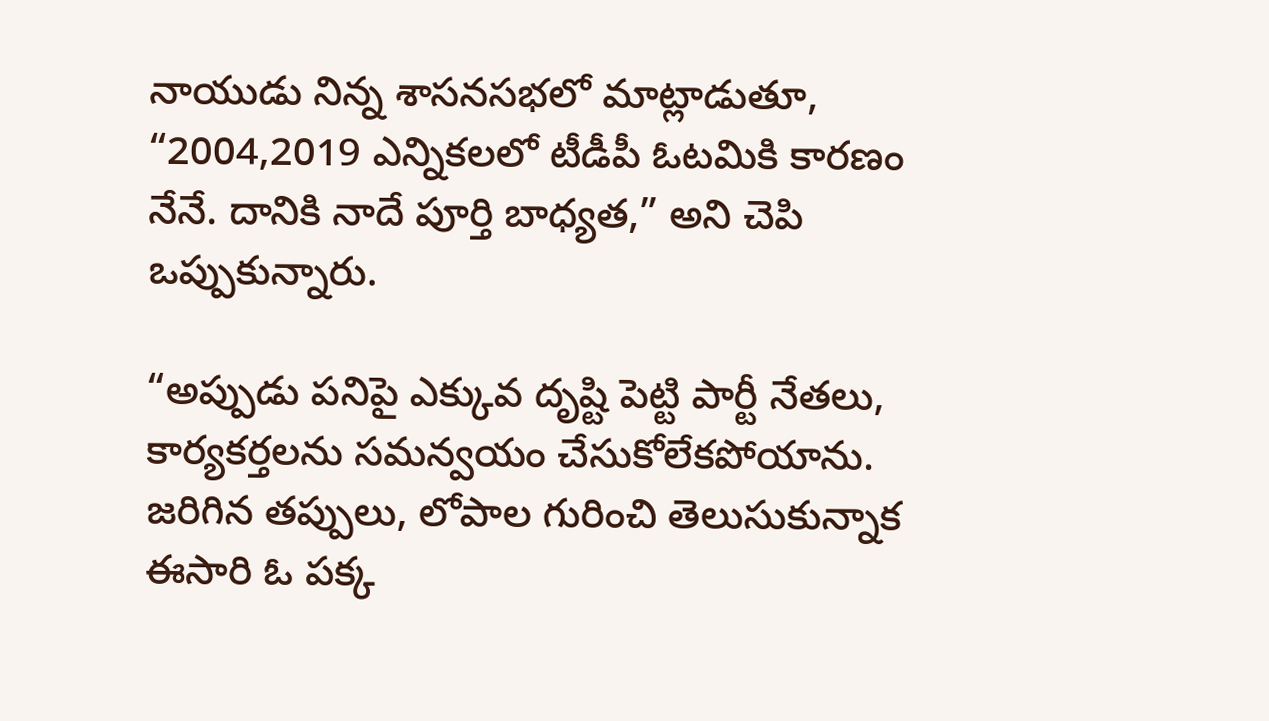నాయుడు నిన్న శాసనసభలో మాట్లాడుతూ, “2004,2019 ఎన్నికలలో టీడీపీ ఓటమికి కారణం నేనే. దానికి నాదే పూర్తి బాధ్యత,” అని చెపి ఒప్పుకున్నారు.

“అప్పుడు పనిపై ఎక్కువ దృష్టి పెట్టి పార్టీ నేతలు, కార్యకర్తలను సమన్వయం చేసుకోలేకపోయాను. జరిగిన తప్పులు, లోపాల గురించి తెలుసుకున్నాక ఈసారి ఓ పక్క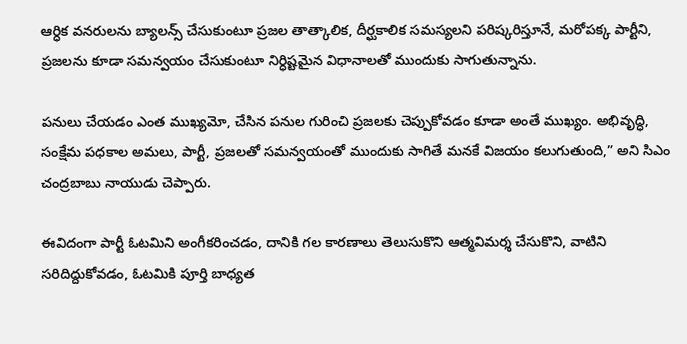ఆర్ధిక వనరులను బ్యాలన్స్ చేసుకుంటూ ప్రజల తాత్కాలిక, దీర్ఘకాలిక సమస్యలని పరిష్కరిస్తూనే, మరోపక్క పార్టీని, ప్రజలను కూడా సమన్వయం చేసుకుంటూ నిర్ధిష్టమైన విధానాలతో ముందుకు సాగుతున్నాను.

పనులు చేయడం ఎంత ముఖ్యమో, చేసిన పనుల గురించి ప్రజలకు చెప్పుకోవడం కూడా అంతే ముఖ్యం. అభివృద్ధి, సంక్షేమ పధకాల అమలు, పార్టీ, ప్రజలతో సమన్వయంతో ముందుకు సాగితే మనకే విజయం కలుగుతుంది,” అని సిఎం చంద్రబాబు నాయుడు చెప్పారు.

ఈవిదంగా పార్టీ ఓటమిని అంగీకరించడం, దానికి గల కారణాలు తెలుసుకొని ఆత్మవిమర్శ చేసుకొని, వాటిని సరిదిద్దుకోవడం, ఓటమికి పూర్తి బాధ్యత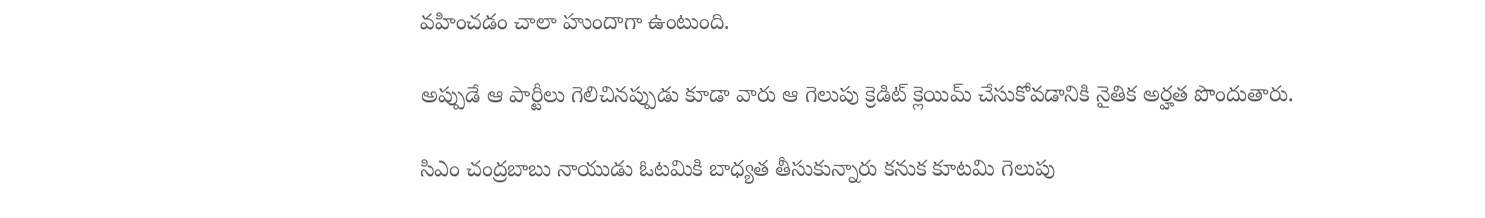వహించడం చాలా హుందాగా ఉంటుంది.

అప్పుడే ఆ పార్టీలు గెలిచినప్పుడు కూడా వారు ఆ గెలుపు క్రెడిట్ క్లెయిమ్ చేసుకోవడానికి నైతిక అర్హత పొందుతారు.

సిఎం చంద్రబాబు నాయుడు ఓటమికి బాధ్యత తీసుకున్నారు కనుక కూటమి గెలుపు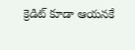క్రెడిట్ కూడా ఆయనకే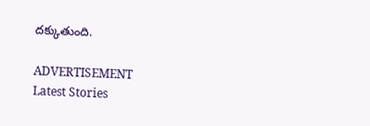దక్కుతుంది.

ADVERTISEMENT
Latest Stories